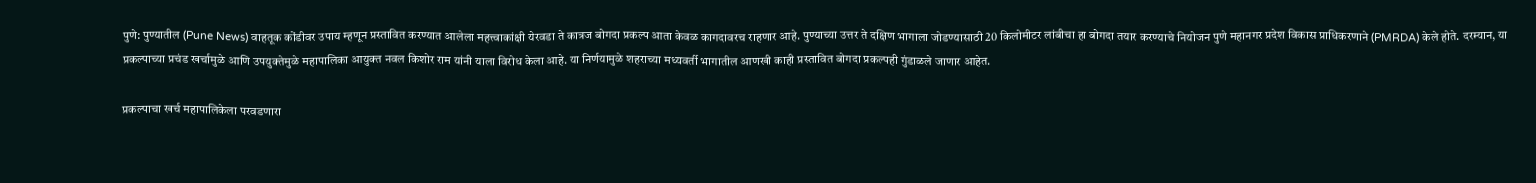पुणे: पुण्यातील (Pune News) वाहतूक कोंडीवर उपाय म्हणून प्रस्तावित करण्यात आलेला महत्त्वाकांक्षी येरवडा ते कात्रज बोगदा प्रकल्प आता केवळ कागदावरच राहणार आहे. पुण्याच्या उत्तर ते दक्षिण भागाला जोडण्यासाठी 20 किलोमीटर लांबीचा हा बोगदा तयार करण्याचे नियोजन पुणे महानगर प्रदेश विकास प्राधिकरणाने (PMRDA) केले होते. दरम्यान, या प्रकल्पाच्या प्रचंड खर्चामुळे आणि उपयुक्तेमुळे महापालिका आयुक्त नवल किशोर राम यांनी याला विरोध केला आहे. या निर्णयामुळे शहराच्या मध्यवर्ती भागातील आणखी काही प्रस्तावित बोगदा प्रकल्पही गुंडाळले जाणार आहेत.

प्रकल्पाचा खर्च महापालिकेला परवडणारा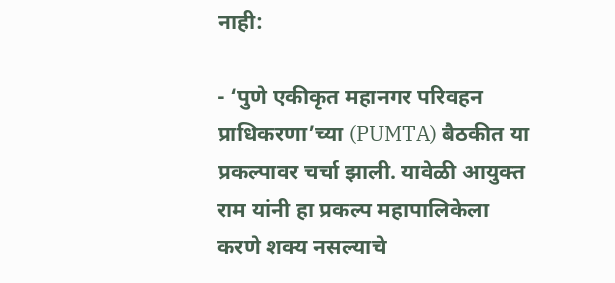नाही:

- ‘पुणे एकीकृत महानगर परिवहन प्राधिकरणा’च्या (PUMTA) बैठकीत या प्रकल्पावर चर्चा झाली. यावेळी आयुक्त राम यांनी हा प्रकल्प महापालिकेला करणे शक्य नसल्याचे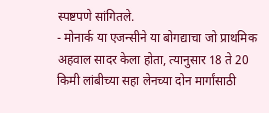स्पष्टपणे सांगितले.
- मोनार्क या एजन्सीने या बोगद्याचा जो प्राथमिक अहवाल सादर केला होता, त्यानुसार 18 ते 20 किमी लांबीच्या सहा लेनच्या दोन मार्गांसाठी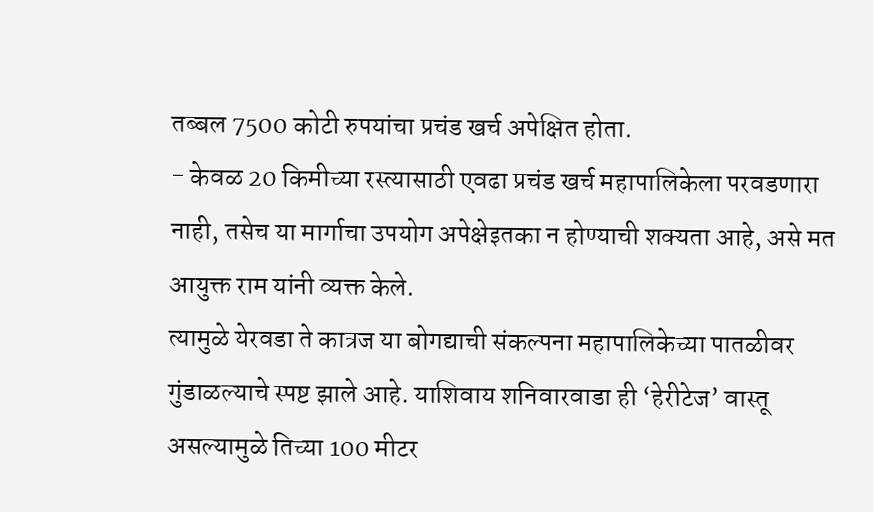तब्बल 7500 कोटी रुपयांचा प्रचंड खर्च अपेक्षित होता.
- केवळ 20 किमीच्या रस्त्यासाठी एवढा प्रचंड खर्च महापालिकेला परवडणारा नाही, तसेच या मार्गाचा उपयोग अपेक्षेइतका न होण्याची शक्यता आहे, असे मत आयुक्त राम यांनी व्यक्त केले.
त्यामुळे येरवडा ते कात्रज या बोगद्याची संकल्पना महापालिकेच्या पातळीवर गुंडाळल्याचे स्पष्ट झाले आहे. याशिवाय शनिवारवाडा ही ‘हेरीटेज’ वास्तू असल्यामुळे तिच्या 100 मीटर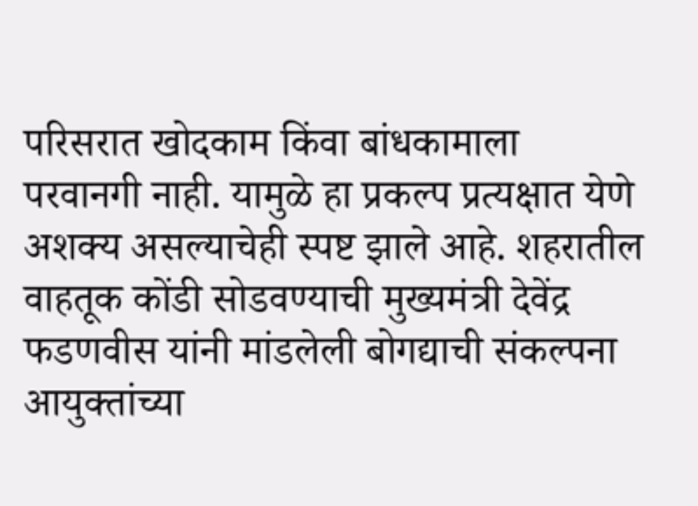परिसरात खोदकाम किंवा बांधकामाला परवानगी नाही. यामुळे हा प्रकल्प प्रत्यक्षात येणे अशक्य असल्याचेही स्पष्ट झाले आहे. शहरातील वाहतूक कोंडी सोडवण्याची मुख्यमंत्री देवेंद्र फडणवीस यांनी मांडलेली बोगद्याची संकल्पना आयुक्तांच्या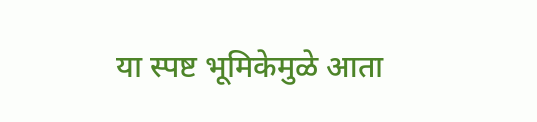या स्पष्ट भूमिकेमुळे आता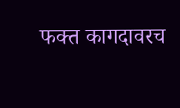फक्त कागदावरच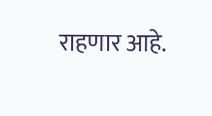राहणार आहे.